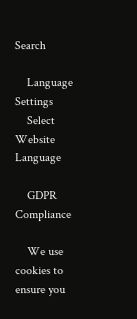Search

    Language Settings
    Select Website Language

    GDPR Compliance

    We use cookies to ensure you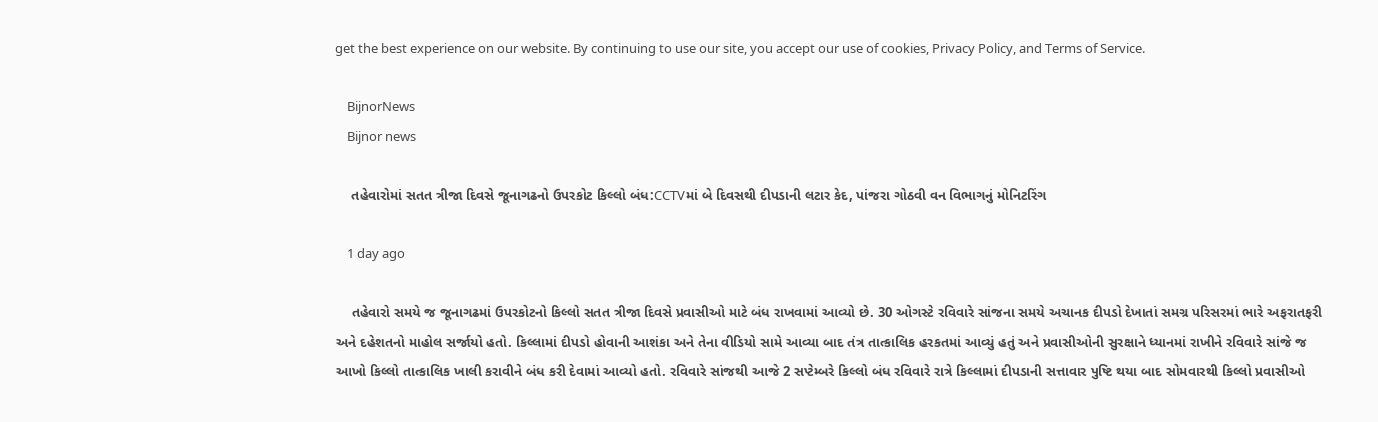get the best experience on our website. By continuing to use our site, you accept our use of cookies, Privacy Policy, and Terms of Service.

    BijnorNews
    Bijnor news

    તહેવારોમાં સતત ત્રીજા દિવસે જૂનાગઢનો ઉપરકોટ કિલ્લો બંધ:CCTVમાં બે દિવસથી દીપડાની લટાર કેદ, પાંજરા ગોઠવી વન વિભાગનું મોનિટરિંગ

    1 day ago

    તહેવારો સમયે જ જૂનાગઢમાં ઉપરકોટનો કિલ્લો સતત ત્રીજા દિવસે પ્રવાસીઓ માટે બંધ રાખવામાં આવ્યો છે. 30 ઓગસ્ટે રવિવારે સાંજના સમયે અચાનક દીપડો દેખાતાં સમગ્ર પરિસરમાં ભારે અફરાતફરી અને દહેશતનો માહોલ સર્જાયો હતો. કિલ્લામાં દીપડો હોવાની આશંકા અને તેના વીડિયો સામે આવ્યા બાદ તંત્ર તાત્કાલિક હરકતમાં આવ્યું હતું અને પ્રવાસીઓની સુરક્ષાને ધ્યાનમાં રાખીને રવિવારે સાંજે જ આખો કિલ્લો તાત્કાલિક ખાલી કરાવીને બંધ કરી દેવામાં આવ્યો હતો. રવિવારે સાંજથી આજે 2 સપ્ટેમ્બરે કિલ્લો બંધ રવિવારે રાત્રે કિલ્લામાં દીપડાની સત્તાવાર પુષ્ટિ થયા બાદ સોમવારથી કિલ્લો પ્રવાસીઓ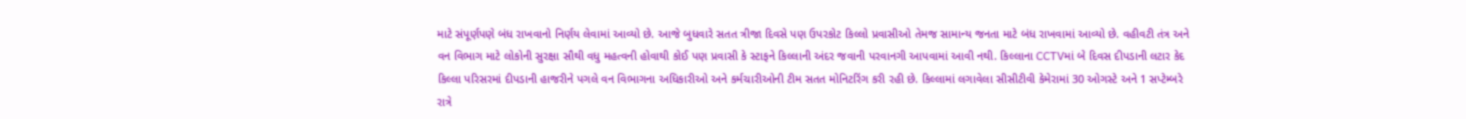માટે સંપૂર્ણપણે બંધ રાખવાનો નિર્ણય લેવામાં આવ્યો છે. આજે બુધવારે સતત ત્રીજા દિવસે પણ ઉપરકોટ કિલ્લો પ્રવાસીઓ તેમજ સામાન્ય જનતા માટે બંધ રાખવામાં આવ્યો છે. વહીવટી તંત્ર અને વન વિભાગ માટે લોકોની સુરક્ષા સૌથી વધુ મહત્વની હોવાથી કોઈ પણ પ્રવાસી કે સ્ટાફને કિલ્લાની અંદર જવાની પરવાનગી આપવામાં આવી નથી. કિલ્લાના CCTVમાં બે દિવસ દીપડાની લટાર કેદ કિલ્લા પરિસરમાં દીપડાની હાજરીને પગલે વન વિભાગના અધિકારીઓ અને કર્મચારીઓની ટીમ સતત મોનિટરિંગ કરી રહી છે. કિલ્લામાં લગાવેલા સીસીટીવી કેમેરામાં 30 ઓગસ્ટે અને 1 સપ્ટેમ્બરે રાત્રે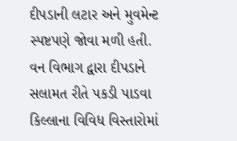દીપડાની લટાર અને મુવમેન્ટ સ્પષ્ટપણે જોવા મળી હતી. વન વિભાગ દ્વારા દીપડાને સલામત રીતે પકડી પાડવા કિલ્લાના વિવિધ વિસ્તારોમાં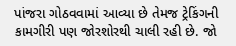પાંજરા ગોઠવવામાં આવ્યા છે તેમજ ટ્રેકિંગની કામગીરી પણ જોરશોરથી ચાલી રહી છે. જો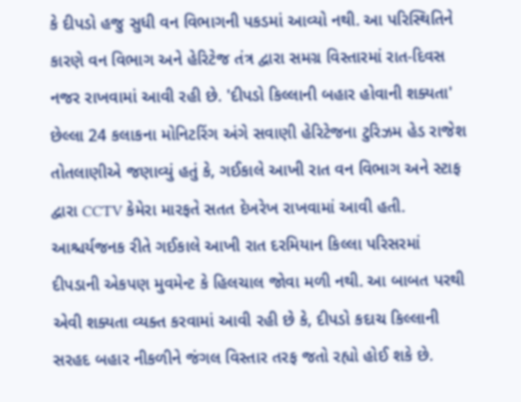કે દીપડો હજુ સુધી વન વિભાગની પકડમાં આવ્યો નથી. આ પરિસ્થિતિને કારણે વન વિભાગ અને હેરિટેજ તંત્ર દ્વારા સમગ્ર વિસ્તારમાં રાત-દિવસ નજર રાખવામાં આવી રહી છે. 'દીપડો કિલ્લાની બહાર હોવાની શક્યતા' છેલ્લા 24 કલાકના મોનિટરિંગ અંગે સવાણી હેરિટેજના ટુરિઝમ હેડ રાજેશ તોતલાણીએ જણાવ્યું હતું કે, ગઈકાલે આખી રાત વન વિભાગ અને સ્ટાફ દ્વારા CCTV કેમેરા મારફતે સતત દેખરેખ રાખવામાં આવી હતી. આશ્ચર્યજનક રીતે ગઈકાલે આખી રાત દરમિયાન કિલ્લા પરિસરમાં દીપડાની એકપણ મુવમેન્ટ કે હિલચાલ જોવા મળી નથી. આ બાબત પરથી એવી શક્યતા વ્યક્ત કરવામાં આવી રહી છે કે, દીપડો કદાચ કિલ્લાની સરહદ બહાર નીકળીને જંગલ વિસ્તાર તરફ જતો રહ્યો હોઈ શકે છે.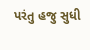પરંતુ હજુ સુધી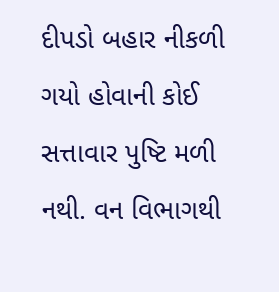દીપડો બહાર નીકળી ગયો હોવાની કોઈ સત્તાવાર પુષ્ટિ મળી નથી. વન વિભાગથી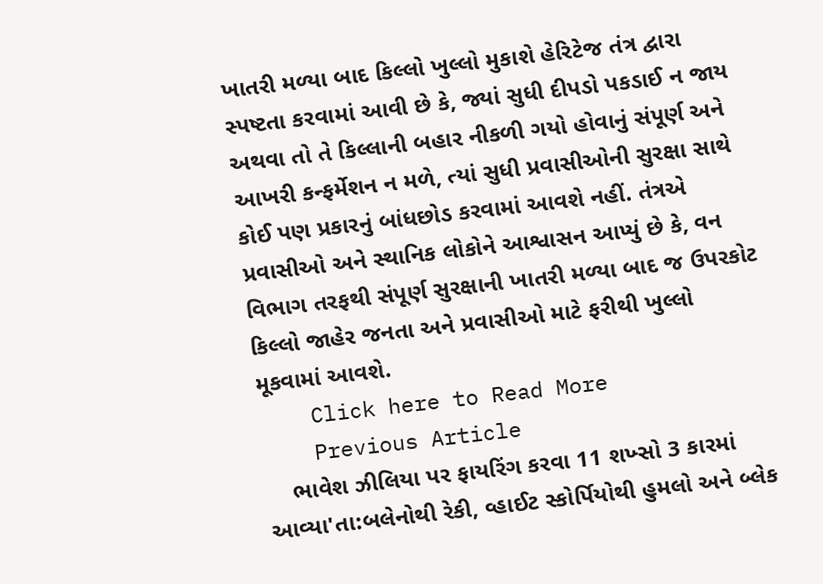ખાતરી મળ્યા બાદ કિલ્લો ખુલ્લો મુકાશે હેરિટેજ તંત્ર દ્વારા સ્પષ્ટતા કરવામાં આવી છે કે, જ્યાં સુધી દીપડો પકડાઈ ન જાય અથવા તો તે કિલ્લાની બહાર નીકળી ગયો હોવાનું સંપૂર્ણ અને આખરી કન્ફર્મેશન ન મળે, ત્યાં સુધી પ્રવાસીઓની સુરક્ષા સાથે કોઈ પણ પ્રકારનું બાંધછોડ કરવામાં આવશે નહીં. તંત્રએ પ્રવાસીઓ અને સ્થાનિક લોકોને આશ્વાસન આપ્યું છે કે, વન વિભાગ તરફથી સંપૂર્ણ સુરક્ષાની ખાતરી મળ્યા બાદ જ ઉપરકોટ કિલ્લો જાહેર જનતા અને પ્રવાસીઓ માટે ફરીથી ખુલ્લો મૂકવામાં આવશે.
    Click here to Read More
    Previous Article
    ભાવેશ ઝીલિયા પર ફાયરિંગ કરવા 11 શખ્સો 3 કારમાં આવ્યા'તા:બલેનોથી રેકી, વ્હાઈટ સ્કોર્પિયોથી હુમલો અને બ્લેક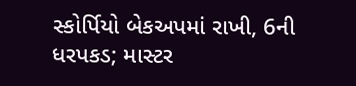સ્કોર્પિયો બેકઅપમાં રાખી, 6ની ધરપકડ; માસ્ટર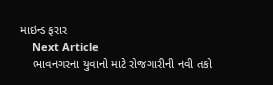માઇન્ડ ફરાર
    Next Article
    ભાવનગરના યુવાનો માટે રોજગારીની નવી તકો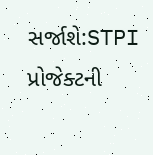સર્જાશે:STPI પ્રોજેક્ટની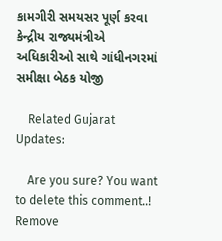કામગીરી સમયસર પૂર્ણ કરવા કેન્દ્રીય રાજ્યમંત્રીએ અધિકારીઓ સાથે ગાંધીનગરમાં સમીક્ષા બેઠક યોજી

    Related Gujarat Updates:

    Are you sure? You want to delete this comment..! Remove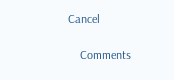Cancel

    Comments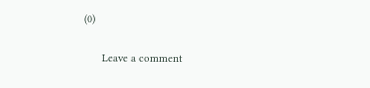(0)

      Leave a comment